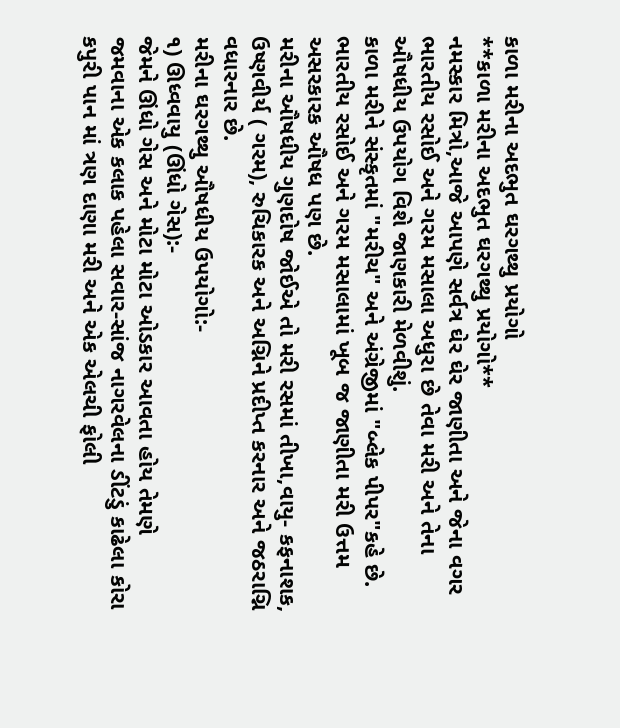કાળા મરીના અદભુત ઘરગથ્થુ પ્રયોગો
**કાળા મરીના અદભુત ઘરગથ્થુ પ્રયોગો**
નમસ્કાર મિત્રો,આજે આપણે સર્વત્ર ઘેર ઘેર જાણીતા અને જેના વગર ભારતીય રસોઈ અને ગરમ મસાલા અધુરા છે તેવા મરી અને તેના ઔષધીય ઉપયોગ વિશે જાણકારી મેળવીશું.
કાળા મરીને સંસ્કૃતમાં "મરીચ" અને અંગ્રેજીમાં "બ્લેક પીપર"કહે છે.
ભારતીય રસોઈ અને ગરમ મસાલામાં ખૂબ જ જાણીતા મરી ઉત્તમ અસરકારક ઔષધ પણ છે.
મરીના ઔષધીય ગુણદોષ જોઈએ તો મરી રસમાં તીખા,વાયુ- કફનાશક, ઉષ્ણવીર્ય ( ગરમ), રુચિકારક અને અગ્નિને પ્રદીપ્ત કરનાર અને જઠરાગ્નિ વધારનાર છે.
મરીના ઘરગથ્થુ ઔષધીય ઉપયોગો:-
૧) ઊધ્વવાયુ (ઊંધો ગેસ):-
જેમને ઊંધો ગેસ અને મોટા મોટા ઓડકાર આવતા હોય તેમણે જમવાના એક કલાક પહેલા સવાર-સાંજ નાગરવેલના ડીંટડું કાઢેલા કોરા કપુરી પાન માં ત્રણ દાણા મરી અને એક એલચી ફોલી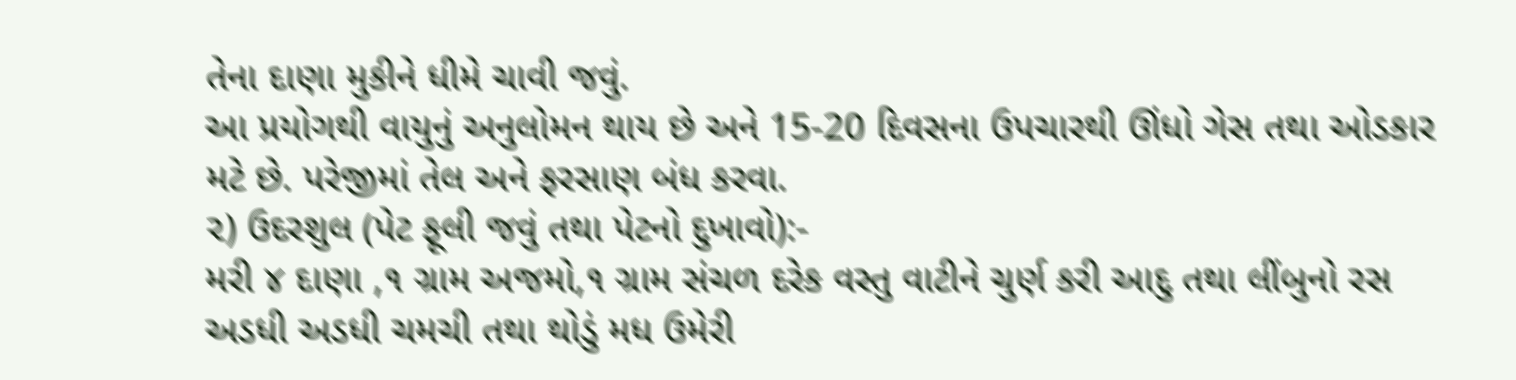તેના દાણા મુકીને ધીમે ચાવી જવું.
આ પ્રયોગથી વાયુનું અનુલોમન થાય છે અને 15-20 દિવસના ઉપચારથી ઊંધો ગેસ તથા ઓડકાર મટે છે. પરેજીમાં તેલ અને ફરસાણ બંધ કરવા.
૨) ઉદરશુલ (પેટ ફૂલી જવું તથા પેટનો દુખાવો):-
મરી ૪ દાણા ,૧ ગ્રામ અજમો,૧ ગ્રામ સંચળ દરેક વસ્તુ વાટીને ચુર્ણ કરી આદુ તથા લીંબુનો રસ અડધી અડધી ચમચી તથા થોડું મધ ઉમેરી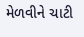મેળવીને ચાટી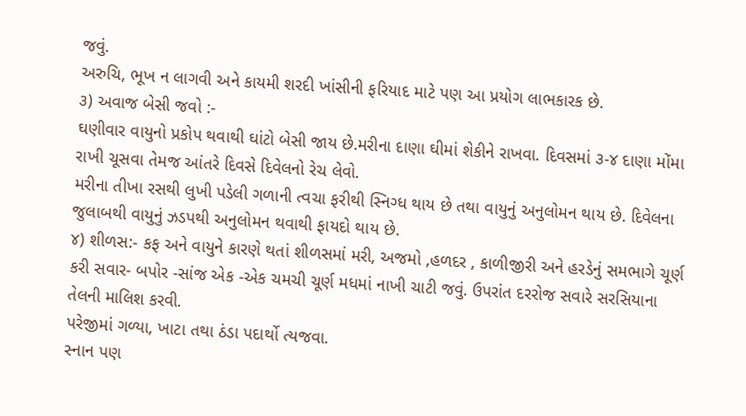જવું.
અરુચિ, ભૂખ ન લાગવી અને કાયમી શરદી ખાંસીની ફરિયાદ માટે પણ આ પ્રયોગ લાભકારક છે.
૩) અવાજ બેસી જવો :-
ઘણીવાર વાયુનો પ્રકોપ થવાથી ઘાંટો બેસી જાય છે.મરીના દાણા ઘીમાં શેકીને રાખવા. દિવસમાં ૩-૪ દાણા મોંમા રાખી ચૂસવા તેમજ આંતરે દિવસે દિવેલનો રેચ લેવો.
મરીના તીખા રસથી લુખી પડેલી ગળાની ત્વચા ફરીથી સ્નિગ્ધ થાય છે તથા વાયુનું અનુલોમન થાય છે. દિવેલના જુલાબથી વાયુનું ઝડપથી અનુલોમન થવાથી ફાયદો થાય છે.
૪) શીળસ:- કફ અને વાયુને કારણે થતાં શીળસમાં મરી, અજમો ,હળદર , કાળીજીરી અને હરડેનું સમભાગે ચૂર્ણ કરી સવાર- બપોર -સાંજ એક -એક ચમચી ચૂર્ણ મધમાં નાખી ચાટી જવું. ઉપરાંત દરરોજ સવારે સરસિયાના તેલની માલિશ કરવી.
પરેજીમાં ગળ્યા, ખાટા તથા ઠંડા પદાર્થો ત્યજવા.
સ્નાન પણ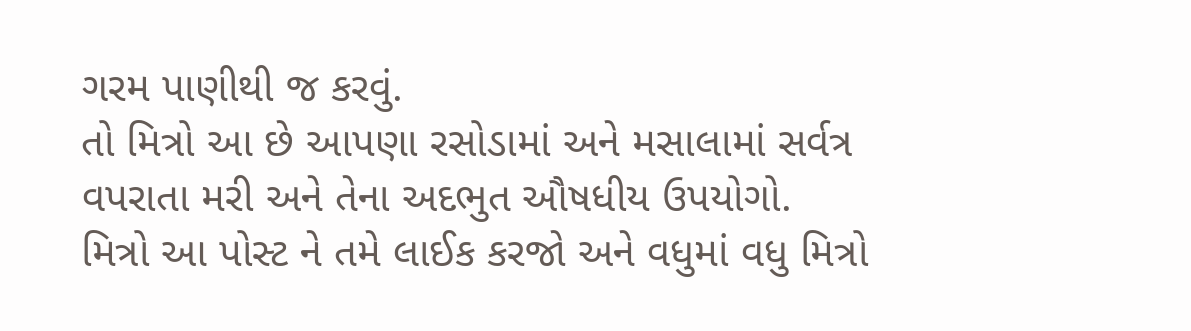ગરમ પાણીથી જ કરવું.
તો મિત્રો આ છે આપણા રસોડામાં અને મસાલામાં સર્વત્ર વપરાતા મરી અને તેના અદભુત ઔષધીય ઉપયોગો.
મિત્રો આ પોસ્ટ ને તમે લાઈક કરજો અને વધુમાં વધુ મિત્રો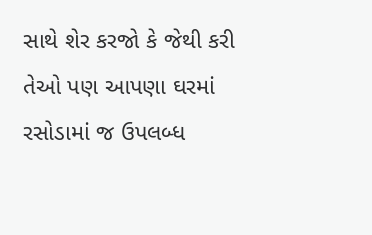સાથે શેર કરજો કે જેથી કરી તેઓ પણ આપણા ઘરમાં રસોડામાં જ ઉપલબ્ધ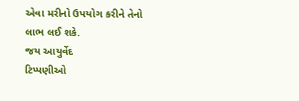એવા મરીનો ઉપયોગ કરીને તેનો લાભ લઈ શકે.
જય આયુર્વેદ
ટિપ્પણીઓ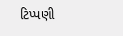ટિપ્પણી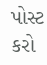પોસ્ટ કરો